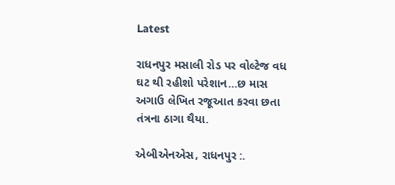Latest

રાધનપુર મસાલી રોડ પર વોલ્ટેજ વધ ઘટ થી રહીશો પરેશાન…છ માસ અગાઉ લેખિત રજૂઆત કરવા છતા તંત્રના ઠાગા થૈયા.

એબીએનએસ, રાધનપુર :.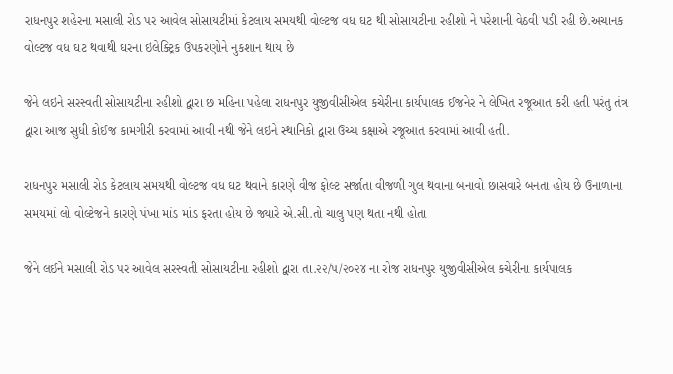રાધનપુર શહેરના મસાલી રોડ પર આવેલ સોસાયટીમાં કેટલાય સમયથી વોલ્ટજ વધ ઘટ થી સોસાયટીના રહીશો ને પરેશાની વેઠવી પડી રહી છે.અચાનક વોલ્ટજ વધ ઘટ થવાથી ઘરના ઇલેક્ટ્રિક ઉપકરણોને નુકશાન થાય છે

જેને લઇને સરસ્વતી સોસાયટીના રહીશો દ્વારા છ મહિના પહેલા રાધનપુર યુજીવીસીએલ કચેરીના કાર્યપાલક ઈજનેર ને લેખિત રજૂઆત કરી હતી પરંતુ તંત્ર દ્વારા આજ સુધી કોઈજ કામગીરી કરવામાં આવી નથી જેને લઇને સ્થાનિકો દ્વારા ઉચ્ચ કક્ષાએ રજૂઆત કરવામાં આવી હતી.

રાધનપુર મસાલી રોડ કેટલાય સમયથી વોલ્ટજ વધ ઘટ થવાને કારણે વીજ ફોલ્ટ સર્જાતા વીજળી ગુલ થવાના બનાવો છાસવારે બનતા હોય છે ઉનાળાના સમયમાં લો વોલ્ટેજને કારણે પંખા માંડ માંડ ફરતા હોય છે જ્યારે એ.સી.તો ચાલુ પણ થતા નથી હોતા

જેને લઈને મસાલી રોડ પર આવેલ સરસ્વતી સોસાયટીના રહીશો દ્વારા તા.૨૨/૫/૨૦૨૪ ના રોજ રાધનપુર યુજીવીસીએલ કચેરીના કાર્યપાલક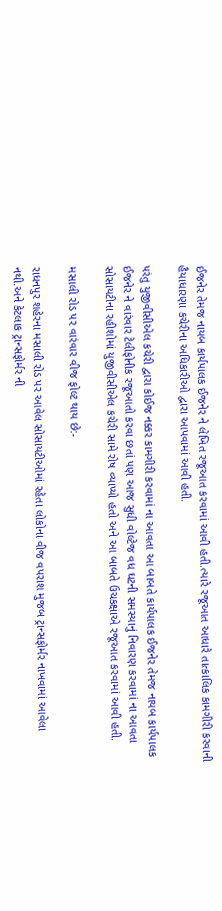ઈજનેર તેમજ નાયબ કાર્યપાલક ઈજનેર ને લેખિત રજૂઆત કરવામાં આવી હતી.ત્યારે રજૂઆત આધારે તાત્કાલિક કામગીરી કરવાની હૈયાધારણા કચેરીના અધિકારીઓ દ્વારા આપવામાં આવી હતી.

પરંતુ યુજીવીસીએલ કચેરી દ્વારા કોઈજ નક્કર કામગીરી કરવામાં ના આવતા આ બાબતે કાર્યપાલક ઈજનેર તેમજ નાયબ કાર્યપાલક ઈજનેર ને વારંવાર ટેલીફોનીક રજૂઆતો કરવા છતાં પણ આજ સુધી વોલ્ટેજ વધ ઘટની સમસ્યાનું નિવારણ કરવામાં ના આવતા સોસાયટીના રહીશોમાં યુજીવીસીએલ કચેરી સામે રોષ વ્યાપ્યો હતો અને આ બાબતે ઉચકક્ષાએ રજૂઆત કરવામાં આવી હતી.

મસાલી રોડ પર વારંવાર વીજ ફોલ્ટ થાય છે:-

રાધનપુર શહેરના મસાલી રોડ પર આવેલ સોસાયટીઓમાં રહેતા લોકોના વીજ વપરાશ મુજબ ટ્રાન્સફોર્મર નાખવામાં આવેલા નથી.અને કેટલાક ટ્રાન્સફોર્મર ની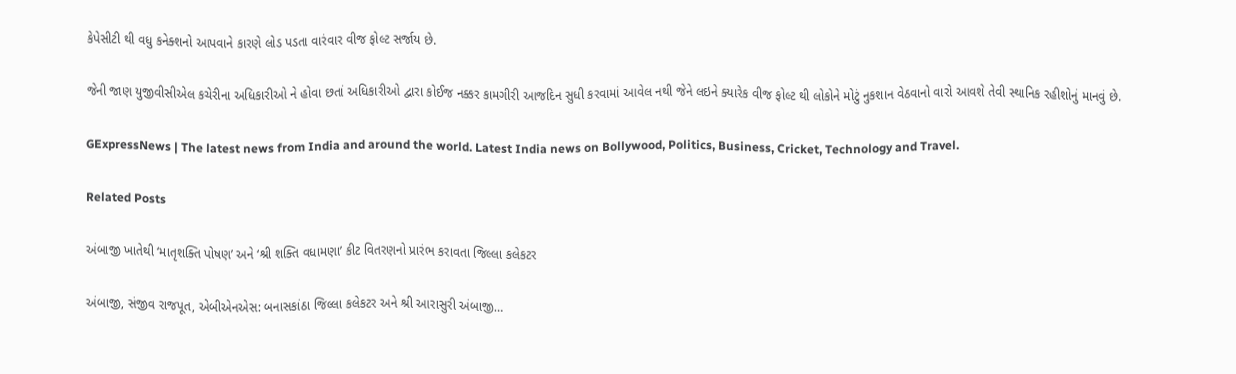કેપેસીટી થી વધુ કનેક્શનો આપવાને કારણે લોડ પડતા વારંવાર વીજ ફોલ્ટ સર્જાય છે.

જેની જાણ યુજીવીસીએલ કચેરીના અધિકારીઓ ને હોવા છતાં અધિકારીઓ દ્વારા કોઈજ નક્કર કામગીરી આજદિન સુધી કરવામાં આવેલ નથી જેને લઇને ક્યારેક વીજ ફોલ્ટ થી લોકોને મોટું નુકશાન વેઠવાનો વારો આવશે તેવી સ્થાનિક રહીશોનું માનવું છે.

GExpressNews | The latest news from India and around the world. Latest India news on Bollywood, Politics, Business, Cricket, Technology and Travel.

Related Posts

અંબાજી ખાતેથી ‘માતૃશક્તિ પોષણ’ અને ‘શ્રી શક્તિ વધામણા’ કીટ વિતરણનો પ્રારંભ કરાવતા જિલ્લા કલેકટર

અંબાજી, સંજીવ રાજપૂત, એબીએનએસ: બનાસકાંઠા જિલ્લા કલેકટર અને શ્રી આરાસુરી અંબાજી…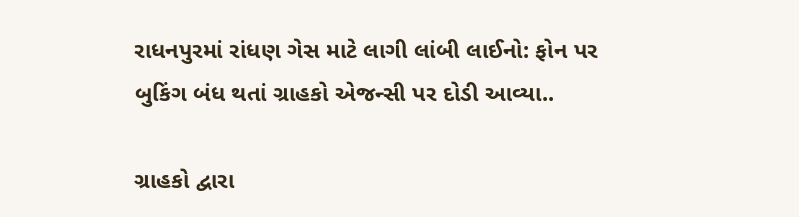રાધનપુરમાં રાંધણ ગેસ માટે લાગી લાંબી લાઈનો: ફોન પર બુકિંગ બંધ થતાં ગ્રાહકો એજન્સી પર દોડી આવ્યા..

ગ્રાહકો દ્વારા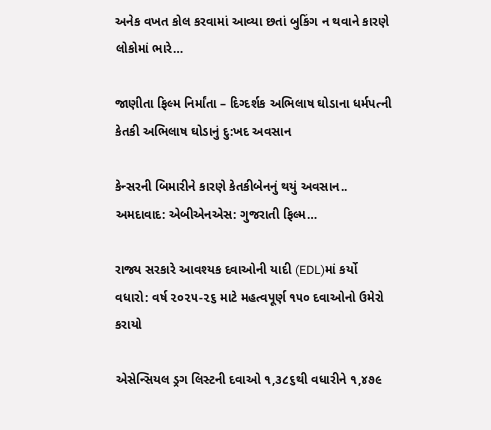અનેક વખત કોલ કરવામાં આવ્યા છતાં બુકિંગ ન થવાને કારણે લોકોમાં ભારે…

જાણીતા ફિલ્મ નિર્માંતા – દિગ્દર્શક અભિલાષ ઘોડાના ધર્મપત્ની કેતકી અભિલાષ ઘોડાનું દુ:ખદ અવસાન

કેન્સરની બિમારીને કારણે કેતકીબેનનું થયું અવસાન.. અમદાવાદ: એબીએનએસ: ગુજરાતી ફિલ્મ…

રાજ્ય સરકારે આવશ્યક દવાઓની યાદી (EDL)માં કર્યો વધારો: વર્ષ ૨૦૨૫-૨૬ માટે મહત્વપૂર્ણ ૧૫૦ દવાઓનો ઉમેરો કરાયો

એસેન્સિયલ ડ્રગ લિસ્ટની દવાઓ ૧,૩૮૬થી વધારીને ૧,૪૭૯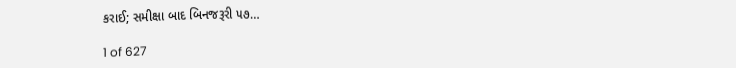કરાઈ; સમીક્ષા બાદ બિનજરૂરી ૫૭…

1 of 627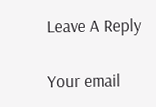Leave A Reply

Your email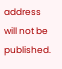address will not be published.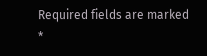Required fields are marked *